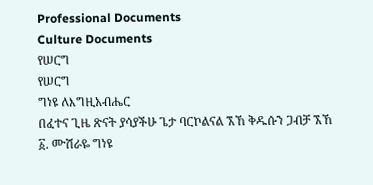Professional Documents
Culture Documents
የሠርግ
የሠርግ
ግነዩ ለእግዚአብሔር
በፈተና ጊዜ ጽናት ያሳያችሁ ጌታ ባርኮልናል ኧኸ ቅዱሱን ጋብቻ ኧኸ
፩. ሙሽራዬ ግነዩ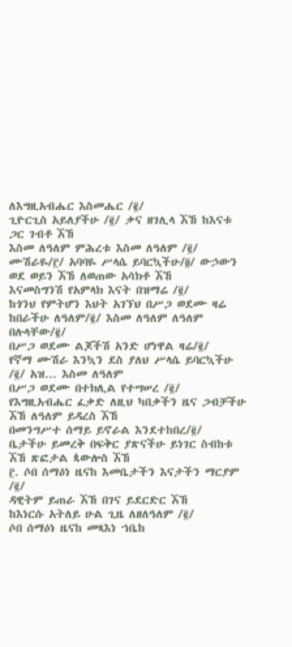ለእግዚአብሔር እስመሔር /፪/
ጊዮርጊስ አይለያችሁ /፪/ ቃና ዘገሊላ ኧኸ ከእናቱ ጋር ገብቶ ኧኸ
እስመ ለዓለም ምሕረቱ እስመ ለዓለም /፪/
ሙሽራዬ/፫/ አባባዬ ሥላሴ ይባርኳችሁ/፬/ ውኃውን ወደ ወይን ኧኸ ለወጠው አሳክቶ ኧኸ
እናመስግንሽ የአምላክ እናት በዝማሬ /፪/
ከጎንህ የምትሆን እህት አገኘህ በሥጋ ወደሙ ዛሬ ከበራችሁ ለዓለም/፪/ እስመ ለዓለም ለዓለም በሉላቸው/፪/
በሥጋ ወደሙ ልጆችሽ አንድ ሆነዋል ዛሬ/፪/
የኛማ ሙሽራ እንኳን ደስ ያለህ ሥላሴ ይባርኳችሁ /፪/ አዝ... እስመ ለዓለም
በሥጋ ወደሙ በተክሊል የተሣሠረ /፪/
የእግዚአብሔር ፈቃድ ለዚህ ካበቃችን ዜና ጋብቻችሁ ኧኸ ለዓለም ይዳረስ ኧኸ
በመንግሥተ ሰማይ ይኖራል እንደተከበረ/፪/
ቤታችሁ ይመረቅ በፍቅር ያጽናችሁ ይነገር ስብከቱ ኧኸ ጽፎታል ጳውሎስ ኧኸ
፫. ሶበ ሰማዕነ ዜናከ እመቤታችን እናታችን ማርያም /፪/
ዳዊትም ይጠራ ኧኸ በገና ይደርድር ኧኸ
ከእነርሱ አትለይ ሁል ጊዜ ለዘለዓለም /፪/
ሶበ ሰማዕነ ዜናከ መጻእነ ኀቤከ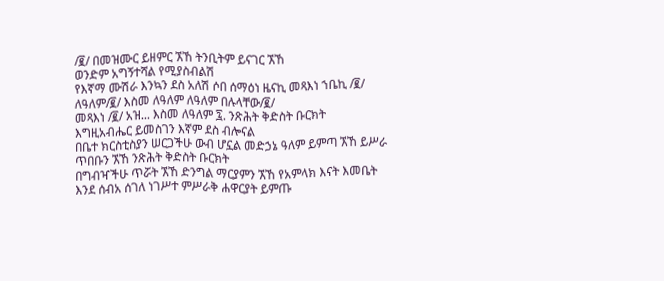/፪/ በመዝሙር ይዘምር ኧኸ ትንቢትም ይናገር ኧኸ
ወንድም አግኝተሻል የሚያስብልሽ
የእኛማ ሙሽራ እንኳን ደስ አለሽ ሶበ ሰማዕነ ዜናኪ መጻእነ ኀቤኪ /፪/ ለዓለም/፪/ እስመ ለዓለም ለዓለም በሉላቸው/፪/
መጻእነ /፪/ አዝ... እስመ ለዓለም ፯. ንጽሕት ቅድስት ቡርክት
እግዚአብሔር ይመስገን እኛም ደስ ብሎናል
በቤተ ክርስቲስያን ሠርጋችሁ ውብ ሆኗል መድኃኔ ዓለም ይምጣ ኧኸ ይሥራ ጥበቡን ኧኸ ንጽሕት ቅድስት ቡርክት
በግብዣችሁ ጥሯት ኧኸ ድንግል ማርያምን ኧኸ የአምላክ እናት እመቤት
እንደ ሰብአ ሰገለ ነገሥተ ምሥራቅ ሐዋርያት ይምጡ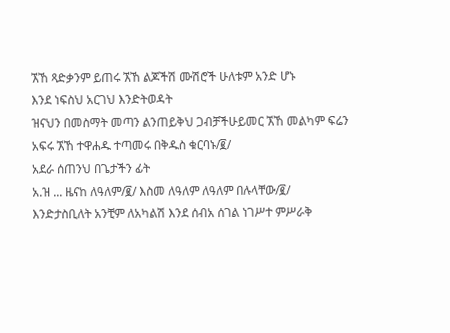ኧኸ ጻድቃንም ይጠሩ ኧኸ ልጆችሽ ሙሽሮች ሁለቱም አንድ ሆኑ
እንደ ነፍስህ አርገህ እንድትወዳት
ዝናህን በመስማት መጣን ልንጠይቅህ ጋብቻችሁይመር ኧኸ መልካም ፍሬን አፍሩ ኧኸ ተዋሐዱ ተጣመሩ በቅዱስ ቁርባኑ/፪/
አደራ ሰጠንህ በጌታችን ፊት
አ.ዝ ... ዜናከ ለዓለም/፪/ እስመ ለዓለም ለዓለም በሉላቸው/፪/
እንድታስቢለት አንቺም ለአካልሽ እንደ ሰብአ ሰገል ነገሥተ ምሥራቅ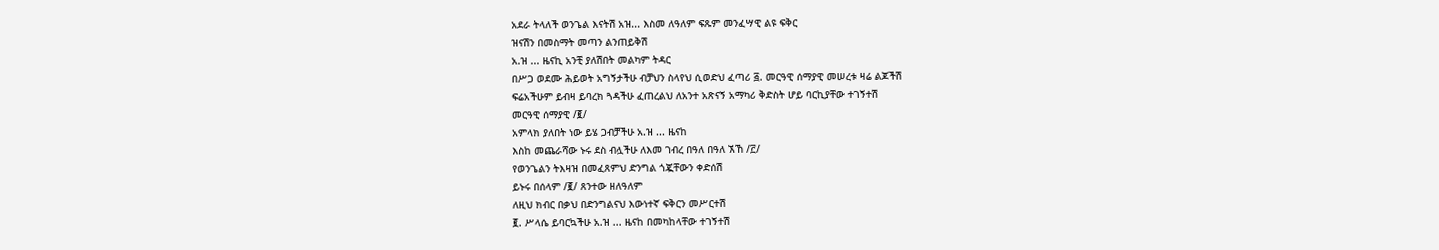አደራ ትላለች ወንጌል እናትሽ አዝ... እስመ ለዓለም ፍጹም መንፈሣዊ ልዩ ፍቅር
ዝናሽን በመስማት መጣን ልንጠይቅሽ
አ.ዝ ... ዜናኪ አንቺ ያለሽበት መልካም ትዳር
በሥጋ ወደሙ ሕይወት አግኝታችሁ ብቻህን ስላየህ ሲወድህ ፈጣሪ ፭. መርዓዊ ሰማያዊ መሠረቱ ዛሬ ልጆችሽ
ፍሬአችሁም ይብዛ ይባረክ ጓዳችሁ ፈጠረልህ ለአንተ አጽናኝ አማካሪ ቅድስት ሆይ ባርኪያቸው ተገኝተሽ
መርዓዊ ሰማያዊ /፪/
አምላክ ያለበት ነው ይሄ ጋብቻችሁ አ.ዝ ... ዜናከ
እስከ መጨራሻው ኑሩ ደስ ብሏችሁ ለእመ ገብረ በዓለ በዓለ ኧኸ /፫/
የወንጌልን ትእዛዝ በመፈጸምህ ድንግል ጎጇቸውን ቀድሰሽ
ይኑሩ በሰላም /፪/ ጸንተው ዘለዓለም
ለዚህ ክብር በቃህ በድንግልናህ እውነተኛ ፍቅርን መሥርተሽ
፪. ሥላሴ ይባርኳችሁ አ.ዝ ... ዜናከ በመካከላቸው ተገኝተሽ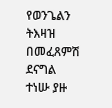የወንጌልን ትእዛዝ በመፈጸምሽ ደናግል ተነሡ ያዙ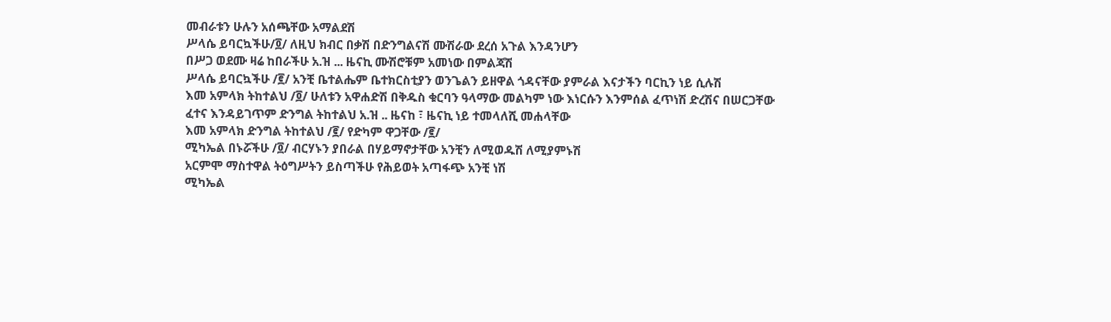መብራቱን ሁሉን አሰጫቸው አማልደሽ
ሥላሴ ይባርኳችሁ/፬/ ለዚህ ክብር በቃሽ በድንግልናሽ ሙሽራው ደረሰ አጉል እንዳንሆን
በሥጋ ወደሙ ዛሬ ከበራችሁ አ.ዝ ... ዜናኪ ሙሽሮቹም አመነው በምልጃሽ
ሥላሴ ይባርኳችሁ /፪/ አንቺ ቤተልሔም ቤተክርስቲያን ወንጌልን ይዘዋል ጎዳናቸው ያምራል እናታችን ባርኪን ነይ ሲሉሽ
እመ አምላክ ትከተልህ /፬/ ሁለቱን አዋሐድሽ በቅዱስ ቁርባን ዓላማው መልካም ነው እነርሱን እንምሰል ፈጥነሽ ድረሽና በሠርጋቸው
ፈተና እንዳይገጥም ድንግል ትከተልህ አ.ዝ .. ዜናከ ፣ ዜናኪ ነይ ተመላለሺ መሐላቸው
እመ አምላክ ድንግል ትከተልህ /፪/ የድካም ዋጋቸው /፪/
ሚካኤል በኑሯችሁ /፬/ ብርሃኑን ያበራል በሃይማኖታቸው አንቺን ለሚወዱሽ ለሚያምኑሽ
አርምሞ ማስተዋል ትዕግሥትን ይስጣችሁ የሕይወት አጣፋጭ አንቺ ነሽ
ሚካኤል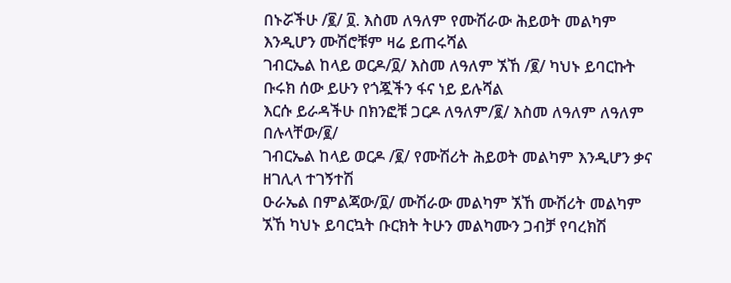በኑሯችሁ /፪/ ፬. እስመ ለዓለም የሙሽራው ሕይወት መልካም እንዲሆን ሙሽሮቹም ዛሬ ይጠሩሻል
ገብርኤል ከላይ ወርዶ/፬/ እስመ ለዓለም ኧኸ /፪/ ካህኑ ይባርኩት ቡሩክ ሰው ይሁን የጎጇችን ፋና ነይ ይሉሻል
እርሱ ይራዳችሁ በክንፎቹ ጋርዶ ለዓለም/፪/ እስመ ለዓለም ለዓለም በሉላቸው/፪/
ገብርኤል ከላይ ወርዶ /፪/ የሙሽሪት ሕይወት መልካም እንዲሆን ቃና ዘገሊላ ተገኝተሽ
ዑራኤል በምልጃው/፬/ ሙሽራው መልካም ኧኸ ሙሽሪት መልካም ኧኸ ካህኑ ይባርኳት ቡርክት ትሁን መልካሙን ጋብቻ የባረክሽ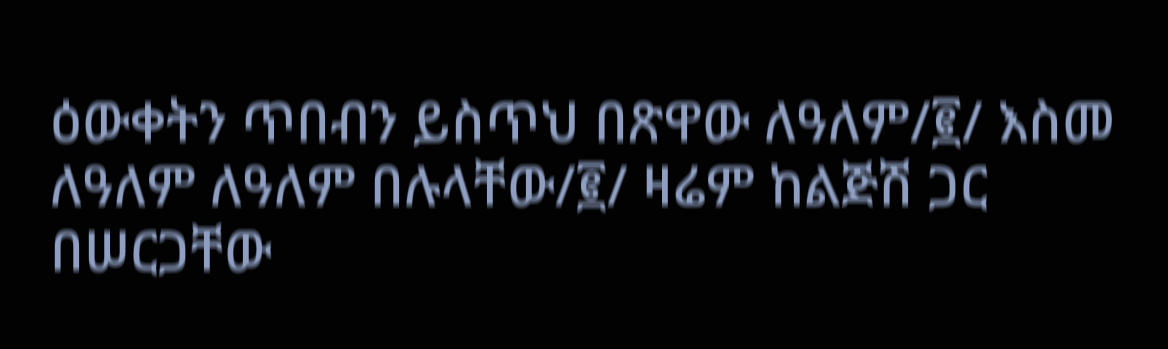ዕውቀትን ጥበብን ይስጥህ በጽዋው ለዓለም/፪/ እስመ ለዓለም ለዓለም በሉላቸው/፪/ ዛሬም ከልጅሽ ጋር በሠርጋቸው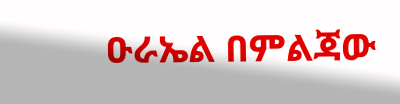ዑራኤል በምልጃው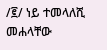/፪/ ነይ ተመላለሺ መሐላቸው